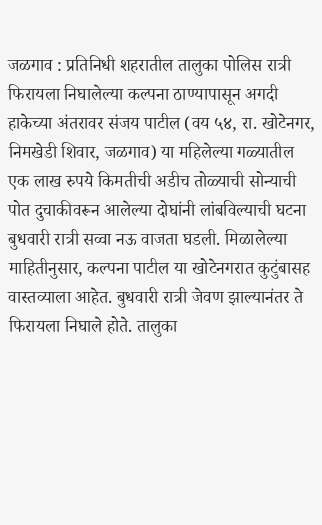जळगाव : प्रतिनिधी शहरातील तालुका पोलिस रात्री फिरायला निघालेल्या कल्पना ठाण्यापासून अगदी हाकेच्या अंतरावर संजय पाटील (वय ५४, रा. खोटेनगर, निमखेडी शिवार, जळगाव) या महिलेल्या गळ्यातील एक लाख रुपये किमतीची अडीच तोळ्याची सोन्याची पोत दुचाकीवरून आलेल्या दोघांनी लांबविल्याची घटना बुधवारी रात्री सव्वा नऊ वाजता घडली. मिळालेल्या माहितीनुसार, कल्पना पाटील या खोटेनगरात कुटुंबासह वास्तव्याला आहेत. बुधवारी रात्री जेवण झाल्यानंतर ते फिरायला निघाले होते. तालुका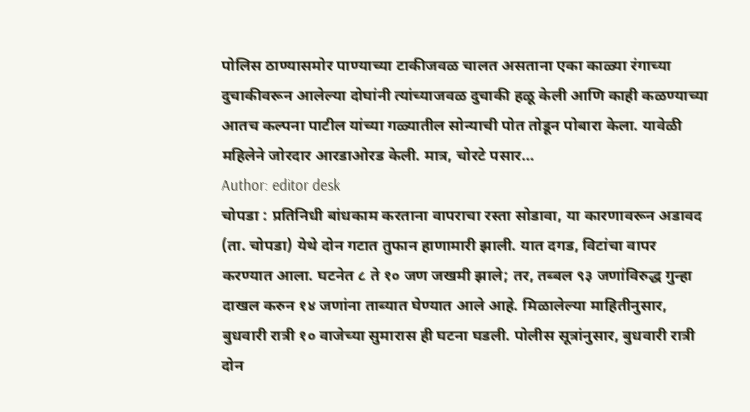पोलिस ठाण्यासमोर पाण्याच्या टाकीजवळ चालत असताना एका काळ्या रंगाच्या दुचाकीवरून आलेल्या दोघांनी त्यांच्याजवळ दुचाकी हळू केली आणि काही कळण्याच्या आतच कल्पना पाटील यांच्या गळ्यातील सोन्याची पोत तोडून पोबारा केला. यावेळी महिलेने जोरदार आरडाओरड केली. मात्र, चोरटे पसार…
Author: editor desk
चोपडा : प्रतिनिधी बांधकाम करताना वापराचा रस्ता सोडावा, या कारणावरून अडावद (ता. चोपडा) येथे दोन गटात तुफान हाणामारी झाली. यात दगड, विटांचा वापर करण्यात आला. घटनेत ८ ते १० जण जखमी झाले; तर, तब्बल ९३ जणांविरुद्ध गुन्हा दाखल करुन १४ जणांना ताब्यात घेण्यात आले आहे. मिळालेल्या माहितीनुसार, बुधवारी रात्री १० वाजेच्या सुमारास ही घटना घडली. पोलीस सूत्रांनुसार, बुधवारी रात्री दोन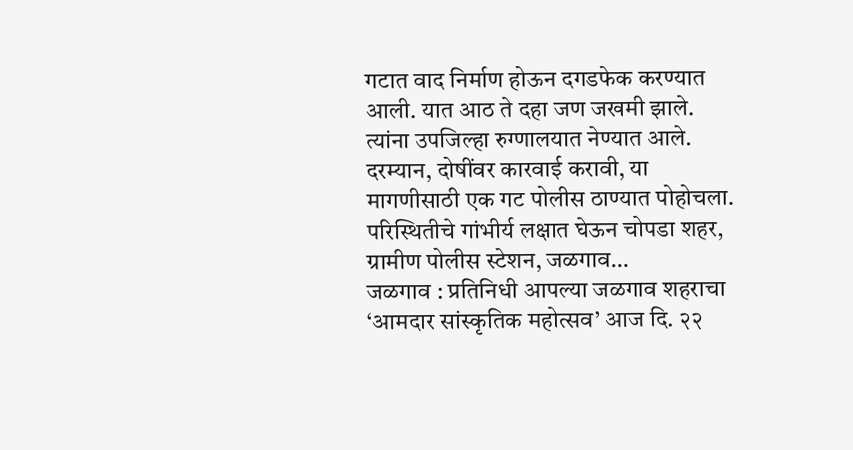गटात वाद निर्माण होऊन दगडफेक करण्यात आली. यात आठ ते दहा जण जखमी झाले. त्यांना उपजिल्हा रुग्णालयात नेण्यात आले. दरम्यान, दोषींवर कारवाई करावी, या मागणीसाठी एक गट पोलीस ठाण्यात पोहोचला. परिस्थितीचे गांभीर्य लक्षात घेऊन चोपडा शहर, ग्रामीण पोलीस स्टेशन, जळगाव…
जळगाव : प्रतिनिधी आपल्या जळगाव शहराचा ‘आमदार सांस्कृतिक महोत्सव’ आज दि. २२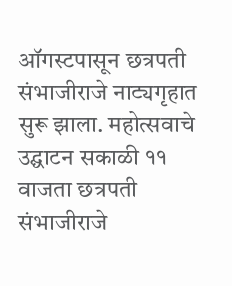ऑगस्टपासून छत्रपती संभाजीराजे नाट्यगृहात सुरू झाला. महोत्सवाचे उद्घाटन सकाळी ११ वाजता छत्रपती संभाजीराजे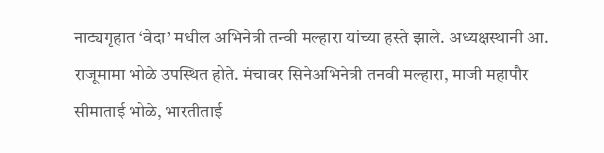नाट्यगृहात ‘वेदा’ मधील अभिनेत्री तन्वी मल्हारा यांच्या हस्ते झाले. अध्यक्षस्थानी आ. राजूमामा भोळे उपस्थित होते. मंचावर सिनेअभिनेत्री तनवी मल्हारा, माजी महापौर सीमाताई भोळे, भारतीताई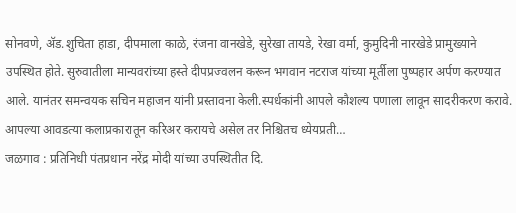सोनवणे, ॲड.शुचिता हाडा, दीपमाला काळे, रंजना वानखेडे, सुरेखा तायडे, रेखा वर्मा, कुमुदिनी नारखेडे प्रामुख्याने उपस्थित होते. सुरुवातीला मान्यवरांच्या हस्ते दीपप्रज्वलन करून भगवान नटराज यांच्या मूर्तीला पुष्पहार अर्पण करण्यात आले. यानंतर समन्वयक सचिन महाजन यांनी प्रस्तावना केली.स्पर्धकांनी आपले कौशल्य पणाला लावून सादरीकरण करावे. आपल्या आवडत्या कलाप्रकारातून करिअर करायचे असेल तर निश्चितच ध्येयप्रती…
जळगाव : प्रतिनिधी पंतप्रधान नरेंद्र मोदी यांच्या उपस्थितीत दि.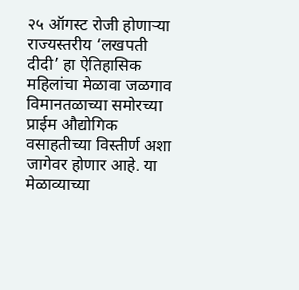२५ ऑगस्ट रोजी होणाऱ्या राज्यस्तरीय ‘लखपती दीदी’ हा ऐतिहासिक महिलांचा मेळावा जळगाव विमानतळाच्या समोरच्या प्राईम औद्योगिक वसाहतीच्या विस्तीर्ण अशा जागेवर होणार आहे. या मेळाव्याच्या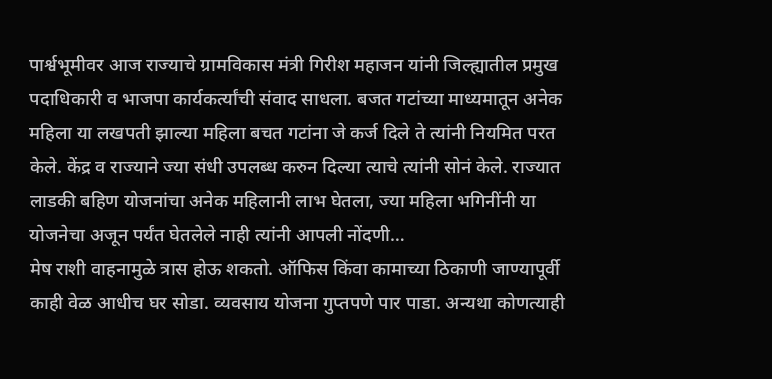पार्श्वभूमीवर आज राज्याचे ग्रामविकास मंत्री गिरीश महाजन यांनी जिल्ह्यातील प्रमुख पदाधिकारी व भाजपा कार्यकर्त्यांची संवाद साधला. बजत गटांच्या माध्यमातून अनेक महिला या लखपती झाल्या महिला बचत गटांना जे कर्ज दिले ते त्यांनी नियमित परत केले. केंद्र व राज्याने ज्या संधी उपलब्ध करुन दिल्या त्याचे त्यांनी सोनं केले. राज्यात लाडकी बहिण योजनांचा अनेक महिलानी लाभ घेतला, ज्या महिला भगिनींनी या योजनेचा अजून पर्यंत घेतलेले नाही त्यांनी आपली नोंदणी…
मेष राशी वाहनामुळे त्रास होऊ शकतो. ऑफिस किंवा कामाच्या ठिकाणी जाण्यापूर्वी काही वेळ आधीच घर सोडा. व्यवसाय योजना गुप्तपणे पार पाडा. अन्यथा कोणत्याही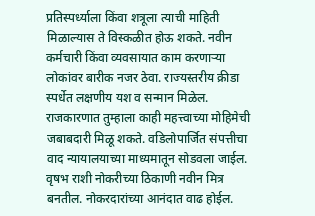प्रतिस्पर्ध्याला किंवा शत्रूला त्याची माहिती मिळाल्यास ते विस्कळीत होऊ शकते. नवीन कर्मचारी किंवा व्यवसायात काम करणाऱ्या लोकांवर बारीक नजर ठेवा. राज्यस्तरीय क्रीडा स्पर्धेत लक्षणीय यश व सन्मान मिळेल. राजकारणात तुम्हाला काही महत्त्वाच्या मोहिमेची जबाबदारी मिळू शकते. वडिलोपार्जित संपत्तीचा वाद न्यायालयाच्या माध्यमातून सोडवला जाईल. वृषभ राशी नोकरीच्या ठिकाणी नवीन मित्र बनतील. नोकरदारांच्या आनंदात वाढ होईल.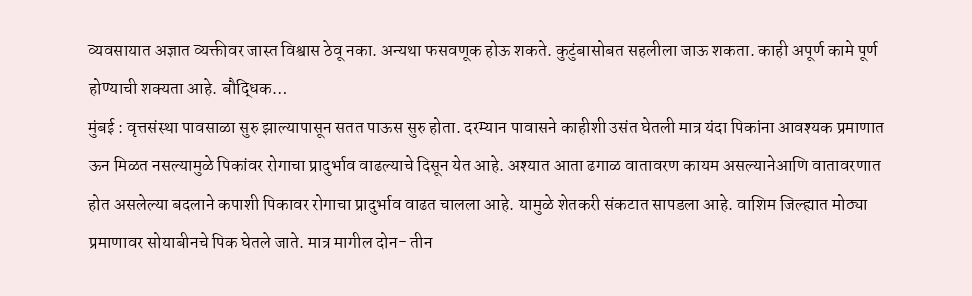व्यवसायात अज्ञात व्यक्तीवर जास्त विश्वास ठेवू नका. अन्यथा फसवणूक होऊ शकते. कुटुंबासोबत सहलीला जाऊ शकता. काही अपूर्ण कामे पूर्ण होण्याची शक्यता आहे. बौद्धिक…
मुंबई : वृत्तसंस्था पावसाळा सुरु झाल्यापासून सतत पाऊस सुरु होता. दरम्यान पावासने काहीशी उसंत घेतली मात्र यंदा पिकांना आवश्यक प्रमाणात ऊन मिळत नसल्यामुळे पिकांवर रोगाचा प्रादुर्भाव वाढल्याचे दिसून येत आहे. अश्यात आता ढगाळ वातावरण कायम असल्यानेआणि वातावरणात होत असलेल्या बदलाने कपाशी पिकावर रोगाचा प्रादुर्भाव वाढत चालला आहे. यामुळे शेतकरी संकटात सापडला आहे. वाशिम जिल्ह्यात मोठ्या प्रमाणावर सोयाबीनचे पिक घेतले जाते. मात्र मागील दोन- तीन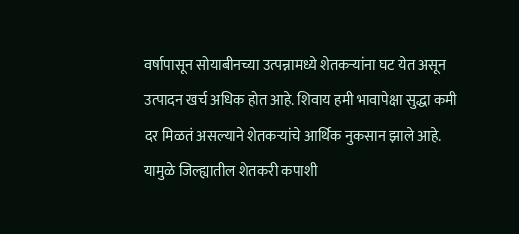वर्षापासून सोयाबीनच्या उत्पन्नामध्ये शेतकऱ्यांना घट येत असून उत्पादन खर्च अधिक होत आहे. शिवाय हमी भावापेक्षा सुद्धा कमी दर मिळतं असल्याने शेतकऱ्यांचे आर्थिक नुकसान झाले आहे. यामुळे जिल्ह्यातील शेतकरी कपाशी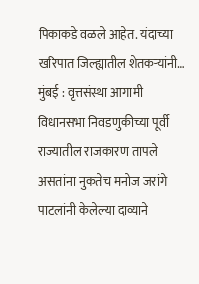पिकाकडे वळले आहेत. यंदाच्या खरिपात जिल्ह्यातील शेतकऱ्यांनी…
मुंबई : वृत्तसंस्था आगामी विधानसभा निवडणुकीच्या पूर्वी राज्यातील राजकारण तापले असतांना नुकतेच मनोज जरांगे पाटलांनी केलेल्या दाव्याने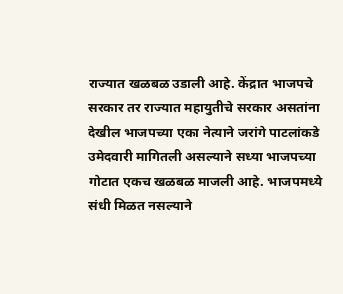राज्यात खळबळ उडाली आहे. केंद्रात भाजपचे सरकार तर राज्यात महायुतीचे सरकार असतांना देखील भाजपच्या एका नेत्याने जरांगे पाटलांकडे उमेदवारी मागितली असल्याने सध्या भाजपच्या गोटात एकच खळबळ माजली आहे. भाजपमध्ये संधी मिळत नसल्याने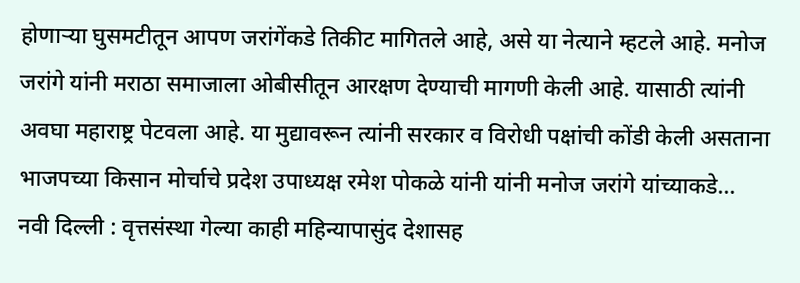होणाऱ्या घुसमटीतून आपण जरांगेंकडे तिकीट मागितले आहे, असे या नेत्याने म्हटले आहे. मनोज जरांगे यांनी मराठा समाजाला ओबीसीतून आरक्षण देण्याची मागणी केली आहे. यासाठी त्यांनी अवघा महाराष्ट्र पेटवला आहे. या मुद्यावरून त्यांनी सरकार व विरोधी पक्षांची कोंडी केली असताना भाजपच्या किसान मोर्चाचे प्रदेश उपाध्यक्ष रमेश पोकळे यांनी यांनी मनोज जरांगे यांच्याकडे…
नवी दिल्ली : वृत्तसंस्था गेल्या काही महिन्यापासुंद देशासह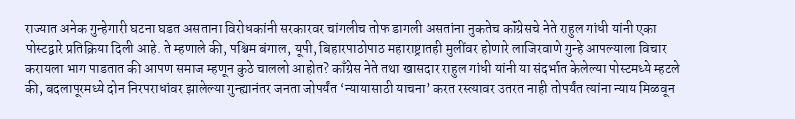राज्यात अनेक गुन्हेगारी घटना घडत असताना विरोधकांनी सरकारवर चांगलीच तोफ डागली असतांना नुकतेच कॉंग्रेसचे नेते राहुल गांधी यांनी एका पोस्टद्वारे प्रतिक्रिया दिली आहे. ते म्हणाले की, पश्चिम बंगाल, यूपी, बिहारपाठोपाठ महाराष्ट्रातही मुलींवर होणारे लाजिरवाणे गुन्हे आपल्याला विचार करायला भाग पाडतात की आपण समाज म्हणून कुठे चाललो आहोत? काँग्रेस नेते तथा खासदार राहुल गांधी यांनी या संदर्भात केलेल्या पोस्टमध्ये म्हटले की, बदलापूरमध्ये दोन निरपराधांवर झालेल्या गुन्ह्यानंतर जनता जोपर्यंत ‘न्यायासाठी याचना’ करत रस्त्यावर उतरत नाही तोपर्यंत त्यांना न्याय मिळवून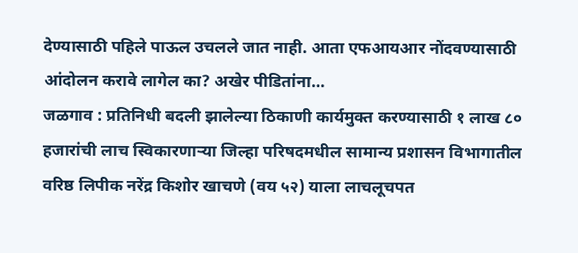देण्यासाठी पहिले पाऊल उचलले जात नाही. आता एफआयआर नोंदवण्यासाठी आंदोलन करावे लागेल का? अखेर पीडितांना…
जळगाव : प्रतिनिधी बदली झालेल्या ठिकाणी कार्यमुक्त करण्यासाठी १ लाख ८० हजारांची लाच स्विकारणाऱ्या जिल्हा परिषदमधील सामान्य प्रशासन विभागातील वरिष्ठ लिपीक नरेंद्र किशोर खाचणे (वय ५२) याला लाचलूचपत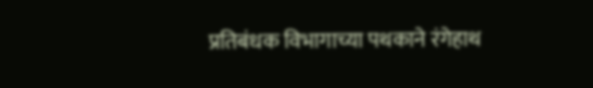प्रतिबंधक विभागाच्या पथकाने रंगेहाथ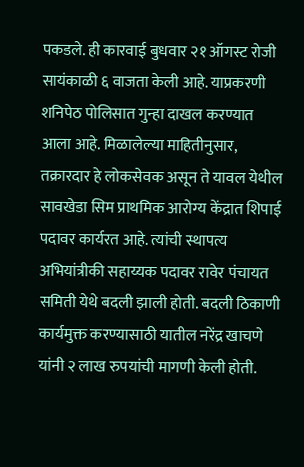पकडले. ही कारवाई बुधवार २१ ऑगस्ट रोजी सायंकाळी ६ वाजता केली आहे. याप्रकरणी शनिपेठ पोलिसात गुन्हा दाखल करण्यात आला आहे. मिळालेल्या माहितीनुसार, तक्रारदार हे लोकसेवक असून ते यावल येथील सावखेडा सिम प्राथमिक आरोग्य केंद्रात शिपाई पदावर कार्यरत आहे. त्यांची स्थापत्य अभियांत्रीकी सहाय्यक पदावर रावेर पंचायत समिती येथे बदली झाली होती. बदली ठिकाणी कार्यमुक्त करण्यासाठी यातील नरेंद्र खाचणे यांनी २ लाख रुपयांची मागणी केली होती.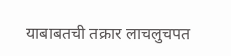याबाबतची तक्रार लाचलुचपत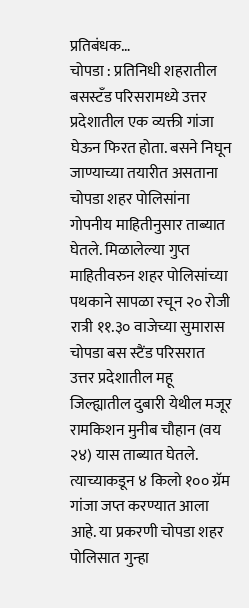प्रतिबंधक…
चोपडा : प्रतिनिधी शहरातील बसस्टँड परिसरामध्ये उत्तर प्रदेशातील एक व्यक्ती गांजा घेऊन फिरत होता. बसने निघून जाण्याच्या तयारीत असताना चोपडा शहर पोलिसांना गोपनीय माहितीनुसार ताब्यात घेतले. मिळालेल्या गुप्त माहितीवरुन शहर पोलिसांच्या पथकाने सापळा रचून २० रोजी रात्री ११.३० वाजेच्या सुमारास चोपडा बस स्टैंड परिसरात उत्तर प्रदेशातील महू जिल्ह्यातील दुबारी येथील मजूर रामकिशन मुनीब चौहान (वय २४) यास ताब्यात घेतले. त्याच्याकडून ४ किलो १०० ग्रॅम गांजा जप्त करण्यात आला आहे. या प्रकरणी चोपडा शहर पोलिसात गुन्हा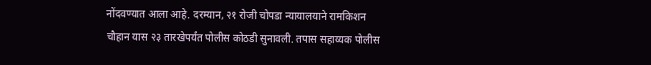नोंदवण्यात आला आहे. दरम्यान, २१ रोजी चोपडा न्यायालयाने रामकिशन चौहान यास २३ तारखेपर्यंत पोलीस कोठडी सुनावली. तपास सहाय्यक पोलीस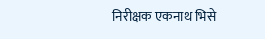निरीक्षक एकनाथ भिसे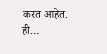करत आहेत. ही…